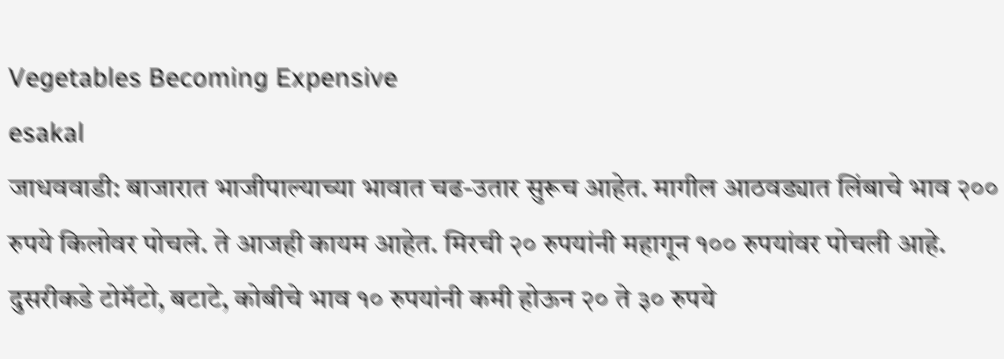Vegetables Becoming Expensive
esakal
जाधववाडी: बाजारात भाजीपाल्याच्या भावात चढ-उतार सुरूच आहेत. मागील आठवड्यात लिंबाचे भाव २०० रुपये किलोवर पोचले. ते आजही कायम आहेत. मिरची २० रुपयांनी महागून १०० रुपयांवर पोचली आहे. दुसरीकडे टोमॅटो, बटाटे, कोबीचे भाव १० रुपयांनी कमी होऊन २० ते ३० रुपये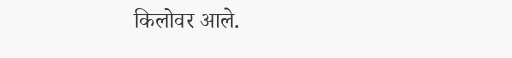किलोवर आले.